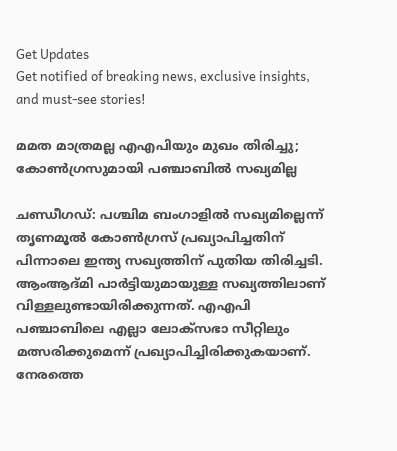Get Updates
Get notified of breaking news, exclusive insights, and must-see stories!

മമത മാത്രമല്ല എഎപിയും മുഖം തിരിച്ചു; കോണ്‍ഗ്രസുമായി പഞ്ചാബില്‍ സഖ്യമില്ല

ചണ്ഡീഗഡ്: പശ്ചിമ ബംഗാളില്‍ സഖ്യമില്ലെന്ന് തൃണമൂല്‍ കോണ്‍ഗ്രസ് പ്രഖ്യാപിച്ചതിന് പിന്നാലെ ഇന്ത്യ സഖ്യത്തിന് പുതിയ തിരിച്ചടി. ആംആദ്മി പാര്‍ട്ടിയുമായുള്ള സഖ്യത്തിലാണ് വിള്ളലുണ്ടായിരിക്കുന്നത്. എഎപി പഞ്ചാബിലെ എല്ലാ ലോക്‌സഭാ സീറ്റിലും മത്സരിക്കുമെന്ന് പ്രഖ്യാപിച്ചിരിക്കുകയാണ്. നേരത്തെ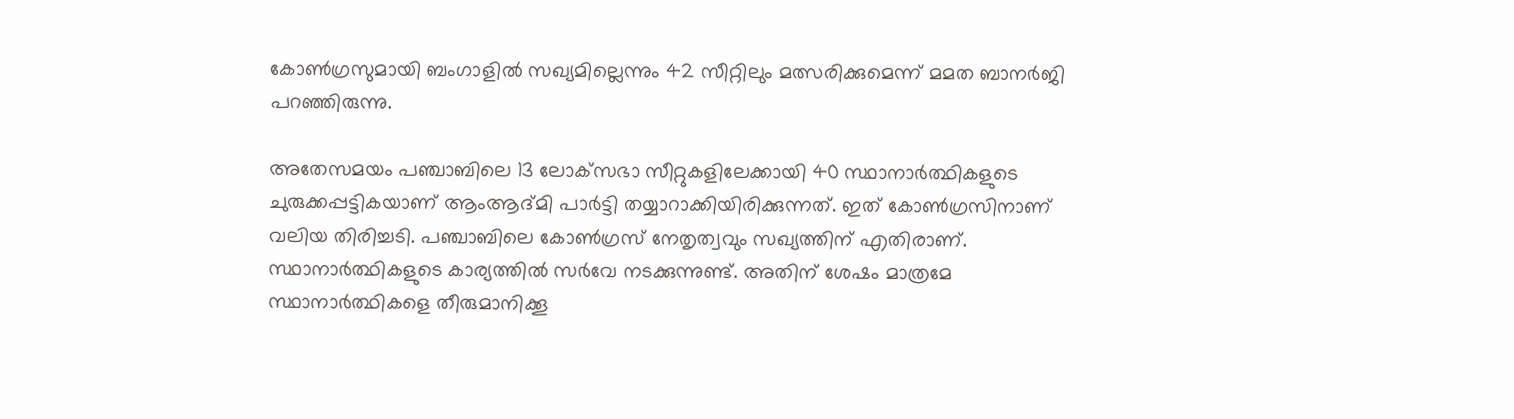കോണ്‍ഗ്രസുമായി ബംഗാളില്‍ സഖ്യമില്ലെന്നും 42 സീറ്റിലും മത്സരിക്കുമെന്ന് മമത ബാനര്‍ജി പറഞ്ഞിരുന്നു.

അതേസമയം പഞ്ചാബിലെ 13 ലോക്‌സഭാ സീറ്റുകളിലേക്കായി 40 സ്ഥാനാര്‍ത്ഥികളുടെ ചുരുക്കപ്പട്ടികയാണ് ആംആദ്മി പാര്‍ട്ടി തയ്യാറാക്കിയിരിക്കുന്നത്. ഇത് കോണ്‍ഗ്രസിനാണ് വലിയ തിരിച്ചടി. പഞ്ചാബിലെ കോണ്‍ഗ്രസ് നേതൃത്വവും സഖ്യത്തിന് എതിരാണ്. സ്ഥാനാര്‍ത്ഥികളുടെ കാര്യത്തില്‍ സര്‍വേ നടക്കുന്നുണ്ട്. അതിന് ശേഷം മാത്രമേ സ്ഥാനാര്‍ത്ഥികളെ തീരുമാനിക്കൂ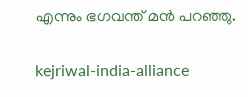എന്നും ഭഗവന്ത് മന്‍ പറഞ്ഞു.

kejriwal-india-alliance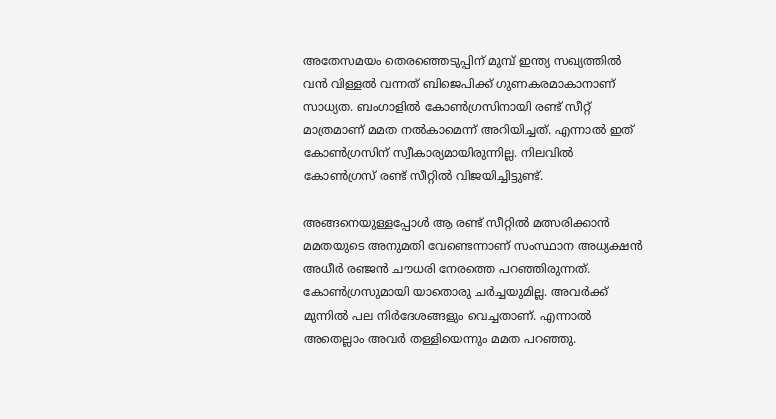അതേസമയം തെരഞ്ഞെടുപ്പിന് മുമ്പ് ഇന്ത്യ സഖ്യത്തില്‍ വന്‍ വിള്ളല്‍ വന്നത് ബിജെപിക്ക് ഗുണകരമാകാനാണ് സാധ്യത. ബംഗാളില്‍ കോണ്‍ഗ്രസിനായി രണ്ട് സീറ്റ് മാത്രമാണ് മമത നല്‍കാമെന്ന് അറിയിച്ചത്. എന്നാല്‍ ഇത് കോണ്‍ഗ്രസിന് സ്വീകാര്യമായിരുന്നില്ല. നിലവില്‍ കോണ്‍ഗ്രസ് രണ്ട് സീറ്റില്‍ വിജയിച്ചിട്ടുണ്ട്.

അങ്ങനെയുള്ളപ്പോള്‍ ആ രണ്ട് സീറ്റില്‍ മത്സരിക്കാന്‍ മമതയുടെ അനുമതി വേണ്ടെന്നാണ് സംസ്ഥാന അധ്യക്ഷന്‍ അധീര്‍ രഞ്ജന്‍ ചൗധരി നേരത്തെ പറഞ്ഞിരുന്നത്. കോണ്‍ഗ്രസുമായി യാതൊരു ചര്‍ച്ചയുമില്ല. അവര്‍ക്ക് മുന്നില്‍ പല നിര്‍ദേശങ്ങളും വെച്ചതാണ്. എന്നാല്‍ അതെല്ലാം അവര്‍ തള്ളിയെന്നും മമത പറഞ്ഞു.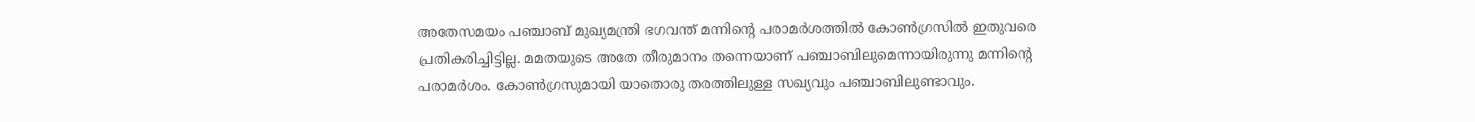അതേസമയം പഞ്ചാബ് മുഖ്യമന്ത്രി ഭഗവന്ത് മന്നിന്റെ പരാമര്‍ശത്തില്‍ കോണ്‍ഗ്രസില്‍ ഇതുവരെ പ്രതികരിച്ചിട്ടില്ല. മമതയുടെ അതേ തീരുമാനം തന്നെയാണ് പഞ്ചാബിലുമെന്നായിരുന്നു മന്നിന്റെ പരാമര്‍ശം. കോണ്‍ഗ്രസുമായി യാതൊരു തരത്തിലുള്ള സഖ്യവും പഞ്ചാബിലുണ്ടാവും.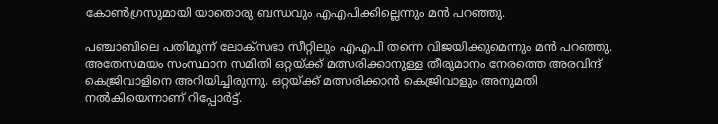കോണ്‍ഗ്രസുമായി യാതൊരു ബന്ധവും എഎപിക്കില്ലെന്നും മന്‍ പറഞ്ഞു.

പഞ്ചാബിലെ പതിമൂന്ന് ലോക്‌സഭാ സീറ്റിലും എഎപി തന്നെ വിജയിക്കുമെന്നും മന്‍ പറഞ്ഞു. അതേസമയം സംസ്ഥാന സമിതി ഒറ്റയ്ക്ക് മത്സരിക്കാനുള്ള തീരുമാനം നേരത്തെ അരവിന്ദ് കെജ്രിവാളിനെ അറിയിച്ചിരുന്നു. ഒറ്റയ്ക്ക് മത്സരിക്കാന്‍ കെജ്രിവാളും അനുമതി നല്‍കിയെന്നാണ് റിപ്പോര്‍ട്ട്.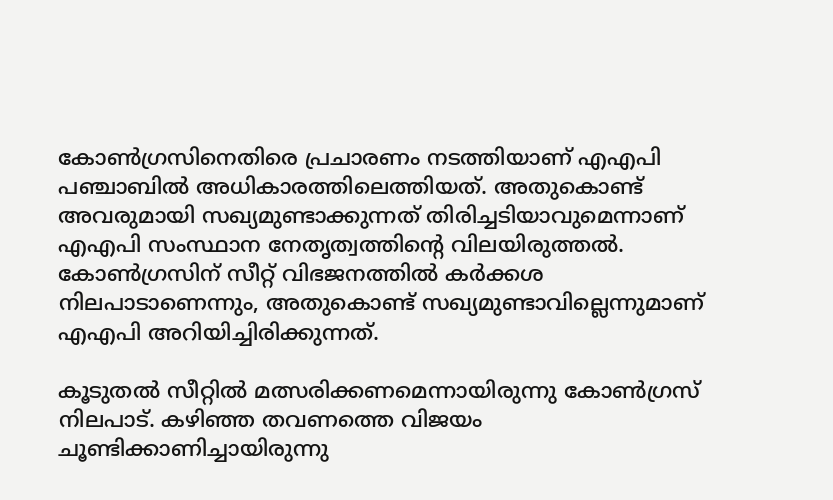കോണ്‍ഗ്രസിനെതിരെ പ്രചാരണം നടത്തിയാണ് എഎപി പഞ്ചാബില്‍ അധികാരത്തിലെത്തിയത്. അതുകൊണ്ട് അവരുമായി സഖ്യമുണ്ടാക്കുന്നത് തിരിച്ചടിയാവുമെന്നാണ് എഎപി സംസ്ഥാന നേതൃത്വത്തിന്റെ വിലയിരുത്തല്‍. കോണ്‍ഗ്രസിന് സീറ്റ് വിഭജനത്തില്‍ കര്‍ക്കശ നിലപാടാണെന്നും, അതുകൊണ്ട് സഖ്യമുണ്ടാവില്ലെന്നുമാണ് എഎപി അറിയിച്ചിരിക്കുന്നത്.

കൂടുതല്‍ സീറ്റില്‍ മത്സരിക്കണമെന്നായിരുന്നു കോണ്‍ഗ്രസ് നിലപാട്. കഴിഞ്ഞ തവണത്തെ വിജയം ചൂണ്ടിക്കാണിച്ചായിരുന്നു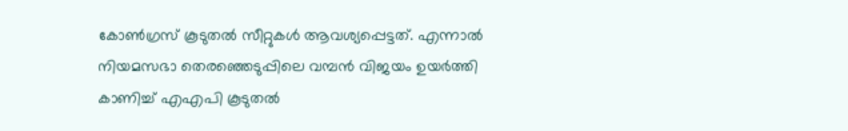കോണ്‍ഗ്രസ് കൂടുതല്‍ സീറ്റുകള്‍ ആവശ്യപ്പെട്ടത്. എന്നാല്‍ നിയമസഭാ തെരഞ്ഞെടുപ്പിലെ വമ്പന്‍ വിജയം ഉയര്‍ത്തി കാണിച്ച് എഎപി കൂടുതല്‍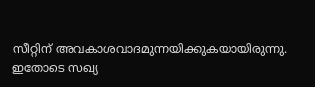സീറ്റിന് അവകാശവാദമുന്നയിക്കുകയായിരുന്നു. ഇതോടെ സഖ്യ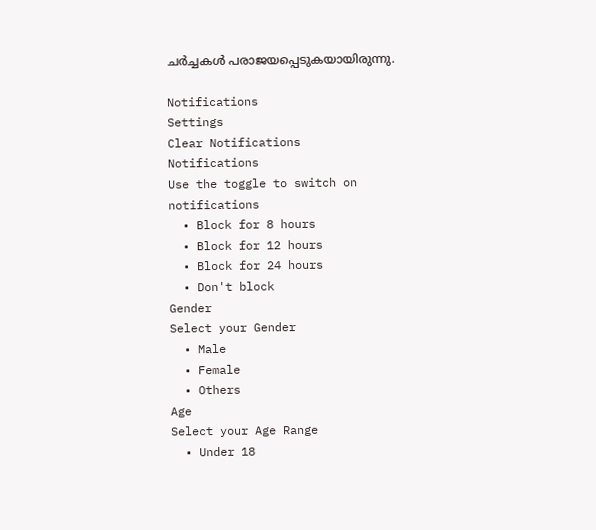ചര്‍ച്ചകള്‍ പരാജയപ്പെടുകയായിരുന്നു.

Notifications
Settings
Clear Notifications
Notifications
Use the toggle to switch on notifications
  • Block for 8 hours
  • Block for 12 hours
  • Block for 24 hours
  • Don't block
Gender
Select your Gender
  • Male
  • Female
  • Others
Age
Select your Age Range
  • Under 18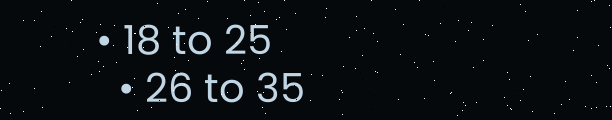• 18 to 25
  • 26 to 35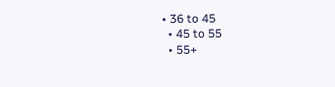• 36 to 45
  • 45 to 55
  • 55+